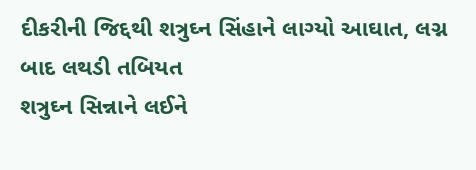દીકરીની જિદ્દથી શત્રુઘ્ન સિંહાને લાગ્યો આઘાત, લગ્ન બાદ લથડી તબિયત
શત્રુઘ્ન સિન્નાને લઈને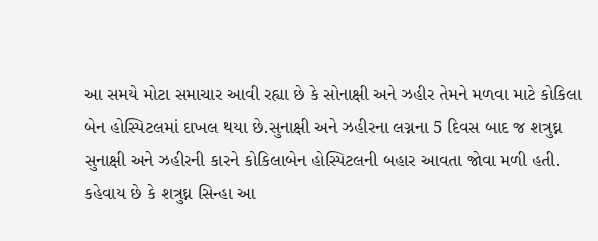આ સમયે મોટા સમાચાર આવી રહ્યા છે કે સોનાક્ષી અને ઝહીર તેમને મળવા માટે કોકિલા બેન હોસ્પિટલમાં દાખલ થયા છે.સુનાક્ષી અને ઝહીરના લગ્નના 5 દિવસ બાદ જ શત્રુઘ્ન સુનાક્ષી અને ઝહીરની કારને કોકિલાબેન હોસ્પિટલની બહાર આવતા જોવા મળી હતી. કહેવાય છે કે શત્રુઘ્ન સિન્હા આ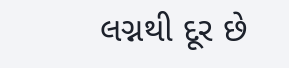લગ્નથી દૂર છે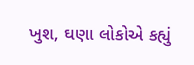ખુશ, ઘણા લોકોએ કહ્યું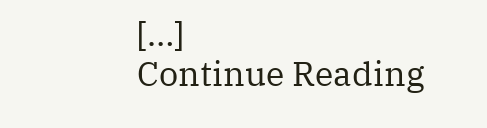[…]
Continue Reading